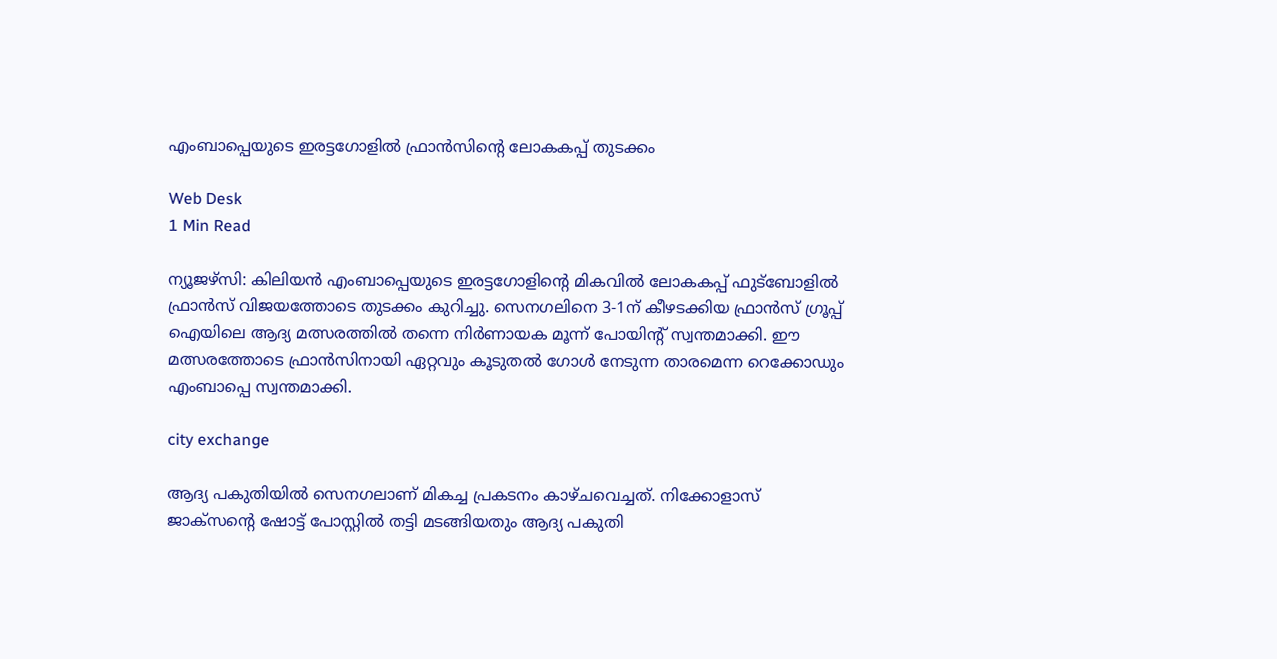എംബാപ്പെയുടെ ഇരട്ടഗോളില്‍ ഫ്രാന്‍സിന്റെ ലോകകപ്പ് തുടക്കം

Web Desk
1 Min Read

ന്യൂജഴ്സി: കിലിയന്‍ എംബാപ്പെയുടെ ഇരട്ടഗോളിന്റെ മികവില്‍ ലോകകപ്പ് ഫുട്‌ബോളില്‍ ഫ്രാന്‍സ് വിജയത്തോടെ തുടക്കം കുറിച്ചു. സെനഗലിനെ 3-1ന് കീഴടക്കിയ ഫ്രാന്‍സ് ഗ്രൂപ്പ് ഐയിലെ ആദ്യ മത്സരത്തില്‍ തന്നെ നിര്‍ണായക മൂന്ന് പോയിന്റ് സ്വന്തമാക്കി. ഈ മത്സരത്തോടെ ഫ്രാന്‍സിനായി ഏറ്റവും കൂടുതല്‍ ഗോള്‍ നേടുന്ന താരമെന്ന റെക്കോഡും എംബാപ്പെ സ്വന്തമാക്കി.

city exchange

ആദ്യ പകുതിയില്‍ സെനഗലാണ് മികച്ച പ്രകടനം കാഴ്ചവെച്ചത്. നിക്കോളാസ് ജാക്‌സന്റെ ഷോട്ട് പോസ്റ്റില്‍ തട്ടി മടങ്ങിയതും ആദ്യ പകുതി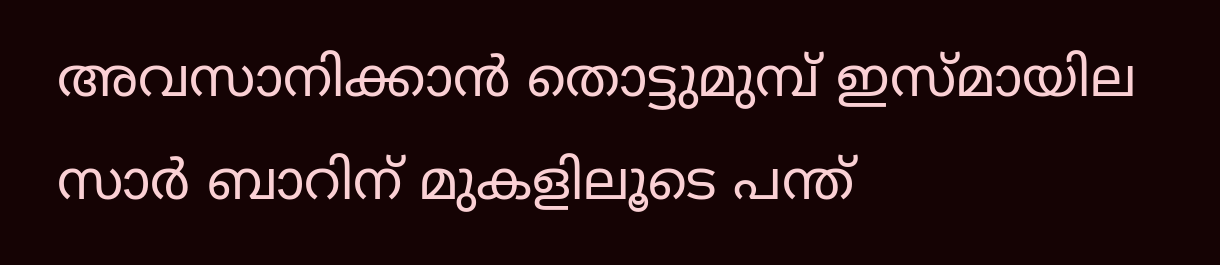അവസാനിക്കാന്‍ തൊട്ടുമുമ്പ് ഇസ്മായില സാര്‍ ബാറിന് മുകളിലൂടെ പന്ത്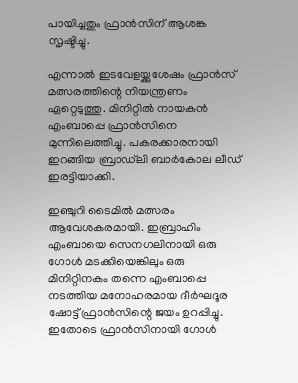പായിച്ചതും ഫ്രാന്‍സിന് ആശങ്ക സൃഷ്ടിച്ചു.

എന്നാല്‍ ഇടവേളയ്ക്കുശേഷം ഫ്രാന്‍സ് മത്സരത്തിന്റെ നിയന്ത്രണം ഏറ്റെടുത്തു. മിനിറ്റില്‍ നായകന്‍ എംബാപ്പെ ഫ്രാന്‍സിനെ മുന്നിലെത്തിച്ചു. പകരക്കാരനായി ഇറങ്ങിയ ബ്രാഡ്‌ലി ബാര്‍കോല ലീഡ് ഇരട്ടിയാക്കി.

ഇഞ്ചുറി ടൈമില്‍ മത്സരം ആവേശകരമായി. ഇബ്രാഹിം എംബായെ സെനഗലിനായി ഒരു ഗോള്‍ മടക്കിയെങ്കിലും ഒരു മിനിറ്റിനകം തന്നെ എംബാപ്പെ നടത്തിയ മനോഹരമായ ദീര്‍ഘദൂര ഷോട്ട് ഫ്രാന്‍സിന്റെ ജയം ഉറപ്പിച്ചു. ഇതോടെ ഫ്രാന്‍സിനായി ഗോള്‍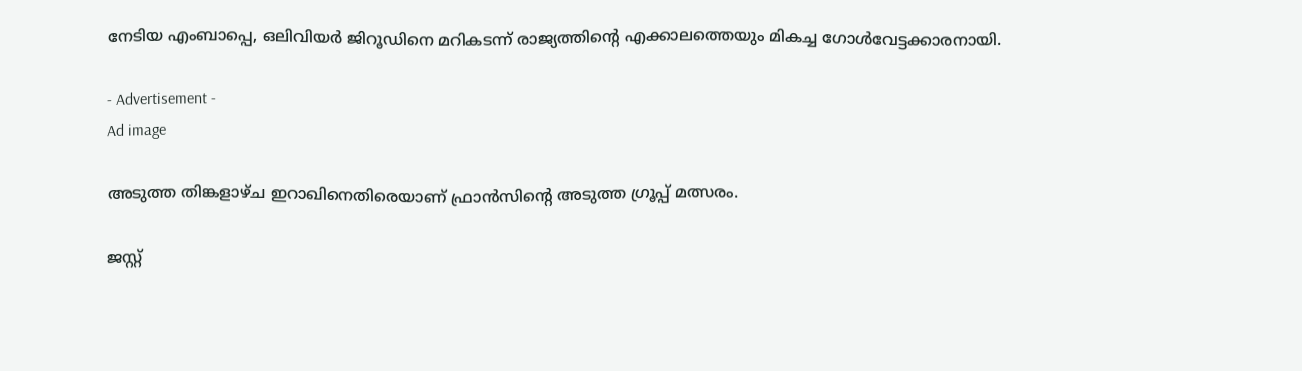നേടിയ എംബാപ്പെ, ഒലിവിയര്‍ ജിറൂഡിനെ മറികടന്ന് രാജ്യത്തിന്റെ എക്കാലത്തെയും മികച്ച ഗോള്‍വേട്ടക്കാരനായി.

- Advertisement -
Ad image

അടുത്ത തിങ്കളാഴ്ച ഇറാഖിനെതിരെയാണ് ഫ്രാന്‍സിന്റെ അടുത്ത ഗ്രൂപ്പ് മത്സരം.

ജസ്റ്റ്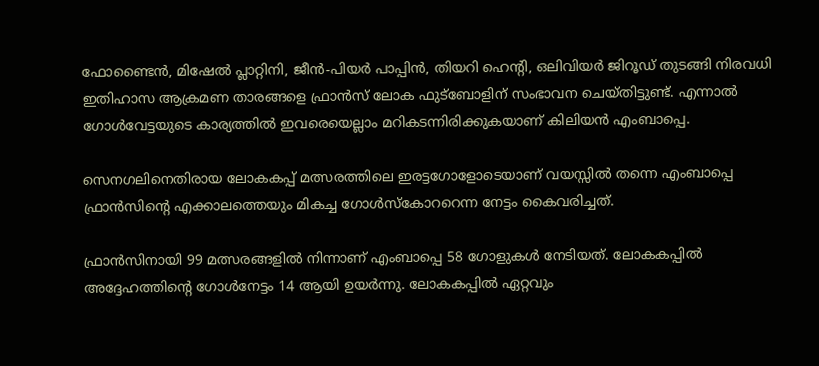ഫോണ്ടൈന്‍, മിഷേല്‍ പ്ലാറ്റിനി, ജീന്‍-പിയര്‍ പാപ്പിന്‍, തിയറി ഹെന്റി, ഒലിവിയര്‍ ജിറൂഡ് തുടങ്ങി നിരവധി ഇതിഹാസ ആക്രമണ താരങ്ങളെ ഫ്രാന്‍സ് ലോക ഫുട്‌ബോളിന് സംഭാവന ചെയ്തിട്ടുണ്ട്. എന്നാല്‍ ഗോള്‍വേട്ടയുടെ കാര്യത്തില്‍ ഇവരെയെല്ലാം മറികടന്നിരിക്കുകയാണ് കിലിയന്‍ എംബാപ്പെ.

സെനഗലിനെതിരായ ലോകകപ്പ് മത്സരത്തിലെ ഇരട്ടഗോളോടെയാണ് വയസ്സില്‍ തന്നെ എംബാപ്പെ ഫ്രാന്‍സിന്റെ എക്കാലത്തെയും മികച്ച ഗോള്‍സ്‌കോററെന്ന നേട്ടം കൈവരിച്ചത്.

ഫ്രാന്‍സിനായി 99 മത്സരങ്ങളില്‍ നിന്നാണ് എംബാപ്പെ 58 ഗോളുകള്‍ നേടിയത്. ലോകകപ്പില്‍ അദ്ദേഹത്തിന്റെ ഗോള്‍നേട്ടം 14 ആയി ഉയര്‍ന്നു. ലോകകപ്പില്‍ ഏറ്റവും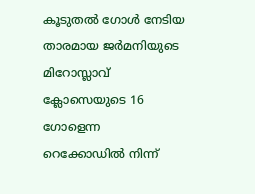കൂടുതല്‍ ഗോള്‍ നേടിയ താരമായ ജര്‍മനിയുടെ മിറോസ്ലാവ് ക്ലോസെയുടെ 16 ഗോളെന്ന റെക്കോഡില്‍ നിന്ന്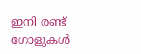ഇനി രണ്ട് ഗോളുകള്‍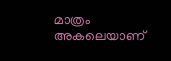മാത്രം അകലെയാണ്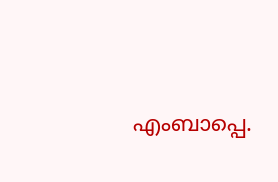എംബാപ്പെ.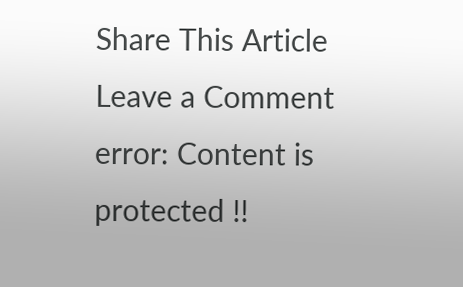Share This Article
Leave a Comment
error: Content is protected !!